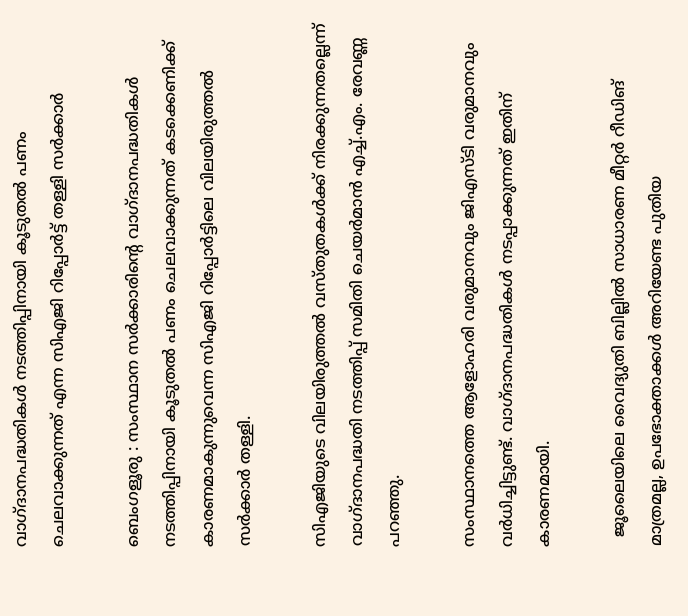വാഗ്ദാനപദ്ധതികൾ നടത്തിപ്പിനായി കൂടുതൽ പണം ചെലവാക്കുന്നത് എന്ന സിഎജി റിപ്പോർട്ട് തള്ളി സർക്കാർ

ബെംഗളൂരു : സംസ്ഥാന സർക്കാരിന്റെ വാഗ്ദാനപദ്ധതികൾ നടത്തിപ്പിനായി കൂടുതൽ പണം ചെലവാക്കുന്നത് കടക്കെണിക്ക്‌ കാരണമാകുന്നുവെന്ന സിഎജി റിപ്പോർട്ടിലെ വിലയിരുത്തൽ സർക്കാർ തള്ളി.

സിഎജിയുടെ വിലയിരുത്തൽ വസ്തുതകൾക്ക് നിരക്കുന്നതല്ലെന്ന് വാഗ്ദാനപദ്ധതി നടത്തിപ്പ് സമിതി ചെയർമാൻ എച്ച്.എം. രേവണ്ണ പറഞ്ഞു.

സംസ്ഥാനത്തെ ആളോഹരി വരുമാനവും ജിഎസ്ടി വരുമാനവും വർധിച്ചിട്ടുണ്ട്. വാഗ്ദാനപദ്ധതികൾ നടപ്പാക്കുന്നത് ഇതിന് കാരണമായി.

  ജൂലൈയിലെ വൈദ്യുതി ബില്ലിൽ സാധാരണ മീറ്റർ റീഡിങ് മാത്രമല്ല, ഉപഭോക്താക്കൾ അറിയേണ്ട പുതിയ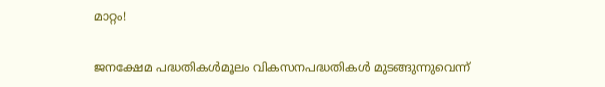മാറ്റം!

ജനക്ഷേമ പദ്ധതികൾമൂലം വികസനപദ്ധതികൾ മുടങ്ങുന്നുവെന്ന്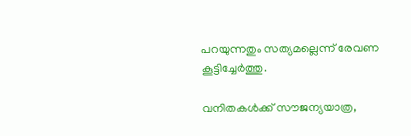പറയുന്നതും സത്യമല്ലെന്ന് രേവണ കൂട്ടിച്ചേർത്തു.

വനിതകൾക്ക് സൗജന്യയാത്ര,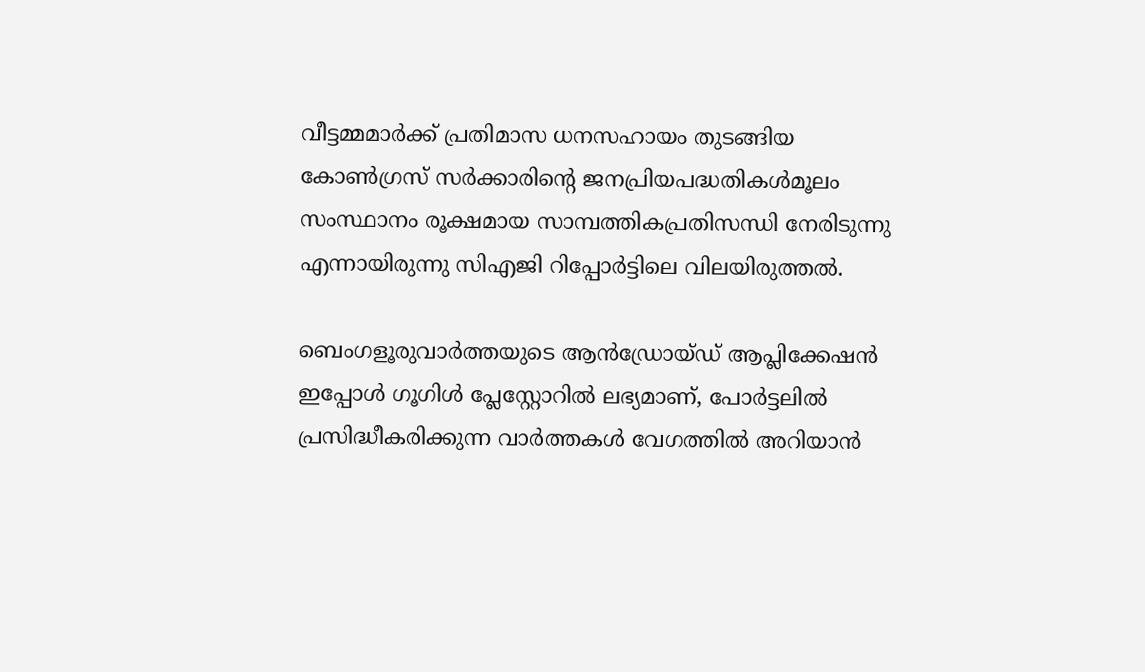വീട്ടമ്മമാർക്ക് പ്രതിമാസ ധനസഹായം തുടങ്ങിയ കോൺഗ്രസ് സർക്കാരിന്റെ ജനപ്രിയപദ്ധതികൾമൂലം സംസ്ഥാനം രൂക്ഷമായ സാമ്പത്തികപ്രതിസന്ധി നേരിടുന്നു എന്നായിരുന്നു സിഎജി റിപ്പോർട്ടിലെ വിലയിരുത്തൽ.

ബെംഗളൂരുവാർത്തയുടെ ആൻഡ്രോയ്ഡ് ആപ്ലിക്കേഷൻ ഇപ്പോൾ ഗൂഗിൾ പ്ലേസ്റ്റോറിൽ ലഭ്യമാണ്, പോർട്ടലിൽ പ്രസിദ്ധീകരിക്കുന്ന വാർത്തകൾ വേഗത്തിൽ അറിയാൻ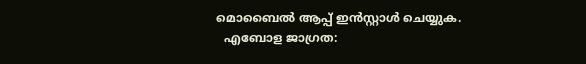മൊബൈൽ ആപ്പ് ഇൻസ്റ്റാൾ ചെയ്യുക.
  എബോള ജാഗ്രത: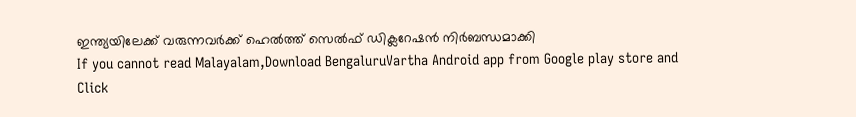ഇന്ത്യയിലേക്ക് വരുന്നവർക്ക് ഹെൽത്ത് സെൽഫ് ഡിക്ലറേഷൻ നിർബന്ധമാക്കി
If you cannot read Malayalam,Download BengaluruVartha Android app from Google play store and Click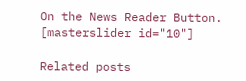On the News Reader Button. [masterslider id="10"]

Related posts